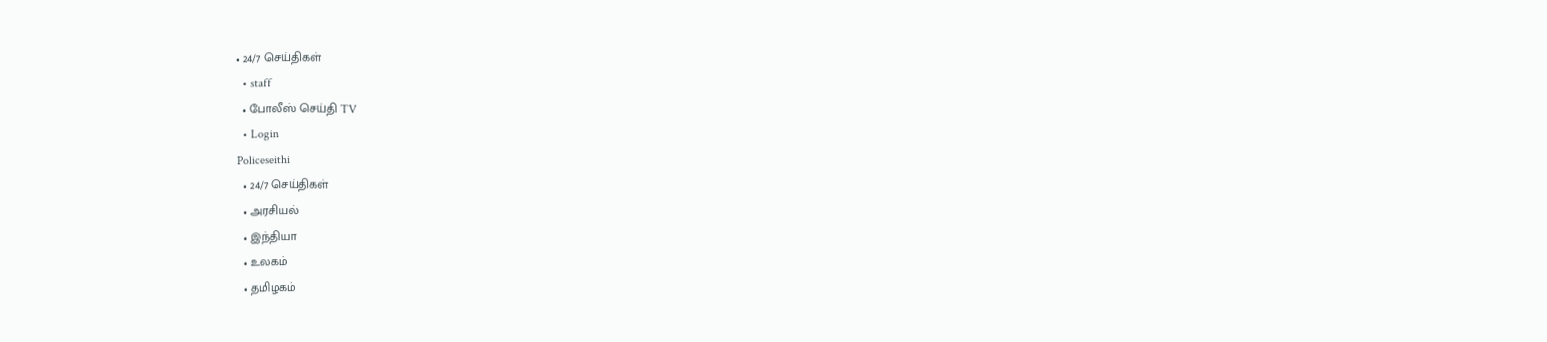• 24/7 செய்திகள்
  • staff
  • போலீஸ் செய்தி TV
  • Login
Policeseithi
  • 24/7 செய்திகள்
  • அரசியல்
  • இந்தியா
  • உலகம்
  • தமிழகம்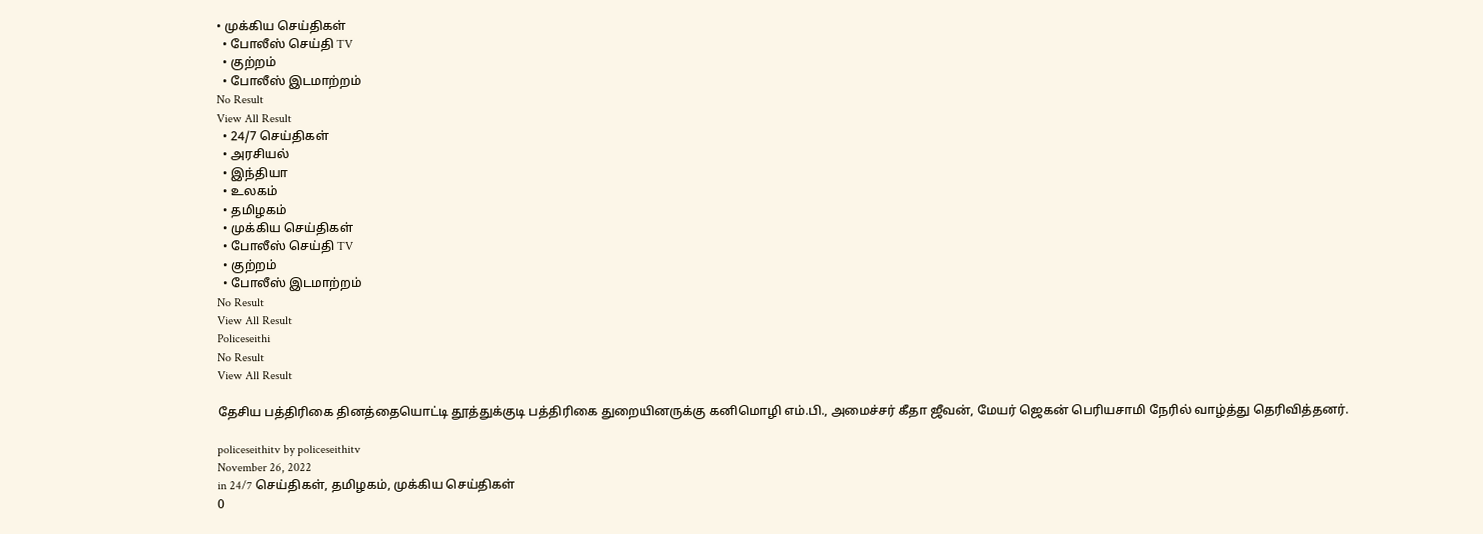• முக்கிய செய்திகள்
  • போலீஸ் செய்தி TV
  • குற்றம்
  • போலீஸ் இடமாற்றம்
No Result
View All Result
  • 24/7 செய்திகள்
  • அரசியல்
  • இந்தியா
  • உலகம்
  • தமிழகம்
  • முக்கிய செய்திகள்
  • போலீஸ் செய்தி TV
  • குற்றம்
  • போலீஸ் இடமாற்றம்
No Result
View All Result
Policeseithi
No Result
View All Result

தேசிய பத்திரிகை தினத்தையொட்டி தூத்துக்குடி பத்திரிகை துறையினருக்கு கனிமொழி எம்.பி., அமைச்சர் கீதா ஜீவன், மேயர் ஜெகன் பெரியசாமி நேரில் வாழ்த்து தெரிவித்தனர்.

policeseithitv by policeseithitv
November 26, 2022
in 24/7 செய்திகள், தமிழகம், முக்கிய செய்திகள்
0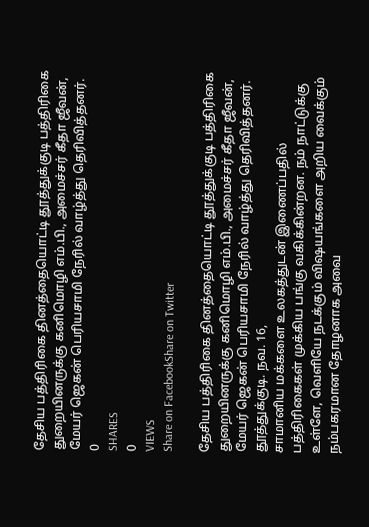தேசிய பத்திரிகை தினத்தையொட்டி தூத்துக்குடி பத்திரிகை துறையினருக்கு கனிமொழி எம்.பி., அமைச்சர் கீதா ஜீவன், மேயர் ஜெகன் பெரியசாமி நேரில் வாழ்த்து தெரிவித்தனர்.
0
SHARES
0
VIEWS
Share on FacebookShare on Twitter

தேசிய பத்திரிகை தினத்தையொட்டி தூத்துக்குடி பத்திரிகை துறையினருக்கு கனிமொழி எம்.பி., அமைச்சர் கீதா ஜீவன், மேயர் ஜெகன் பெரியசாமி நேரில் வாழ்த்து தெரிவித்தனர்.
தூத்துக்குடி. நவ. 16,
சாமானிய மக்களை உலகத்துடன் இணைப்பதில் பத்திரிகைகள் முக்கிய பங்கு வகிக்கின்றன. நம் நாட்டுக்கு உள்ளே, வெளியே நடக்கும் விஷயங்களை அறிய வைக்கும் நம்பகரமான தோழனாக அவை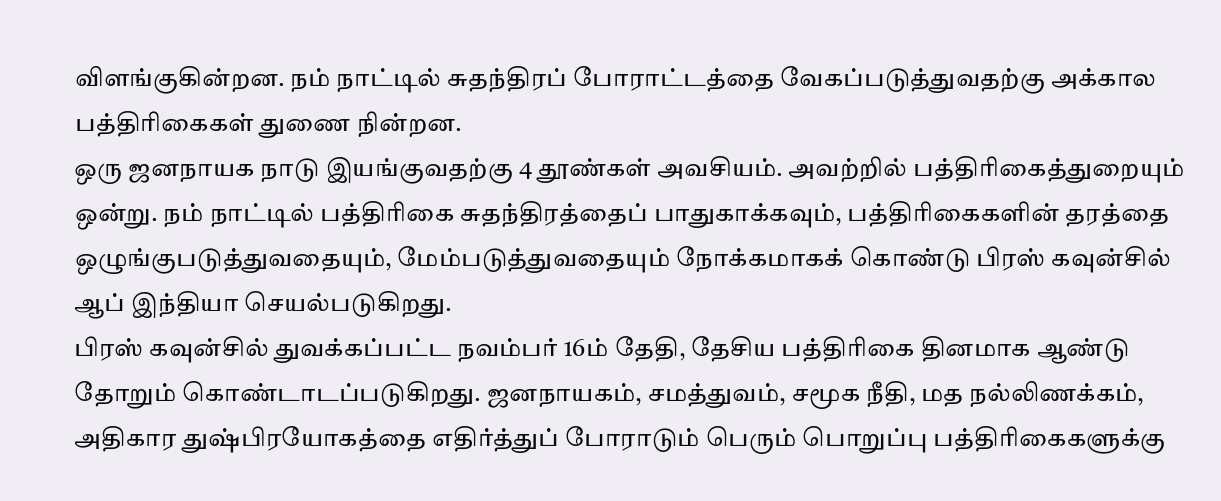விளங்குகின்றன. நம் நாட்டில் சுதந்திரப் போராட்டத்தை வேகப்படுத்துவதற்கு அக்கால பத்திரிகைகள் துணை நின்றன.
ஒரு ஜனநாயக நாடு இயங்குவதற்கு 4 தூண்கள் அவசியம். அவற்றில் பத்திரிகைத்துறையும் ஒன்று. நம் நாட்டில் பத்திரிகை சுதந்திரத்தைப் பாதுகாக்கவும், பத்திரிகைகளின் தரத்தை ஒழுங்குபடுத்துவதையும், மேம்படுத்துவதையும் நோக்கமாகக் கொண்டு பிரஸ் கவுன்சில் ஆப் இந்தியா செயல்படுகிறது.
பிரஸ் கவுன்சில் துவக்கப்பட்ட நவம்பர் 16ம் தேதி, தேசிய பத்திரிகை தினமாக ஆண்டு தோறும் கொண்டாடப்படுகிறது. ஜனநாயகம், சமத்துவம், சமூக நீதி, மத நல்லிணக்கம், அதிகார துஷ்பிரயோகத்தை எதிர்த்துப் போராடும் பெரும் பொறுப்பு பத்திரிகைகளுக்கு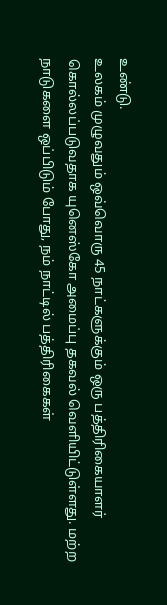உண்டு.
உலகம் முழுவதும் ஒவ்வொரு 45 நாட்களுக்கும் ஒரு பத்திரிகையாளர் கொல்லப்படுவதாக யுனெஸ்கோ அமைப்பு தகவல் வெளியிட்டுள்ளது. மற்ற நாடுகளை ஒப்பிடும் போது, நம் நாட்டில் பத்திரிகைகள்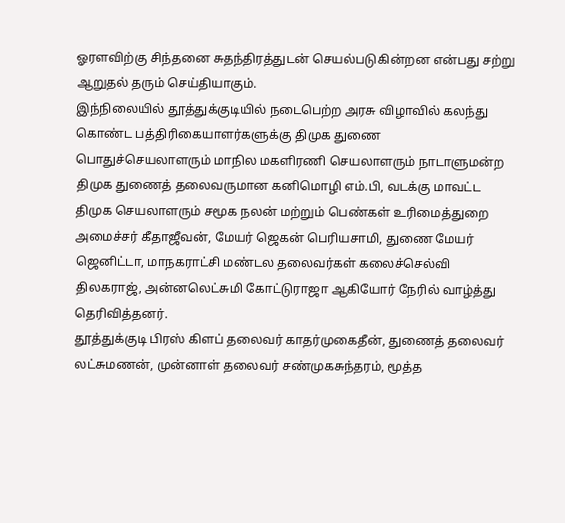ஓரளவிற்கு சிந்தனை சுதந்திரத்துடன் செயல்படுகின்றன என்பது சற்று ஆறுதல் தரும் செய்தியாகும்.
இந்நிலையில் தூத்துக்குடியில் நடைபெற்ற அரசு விழாவில் கலந்து கொண்ட பத்திரிகையாளர்களுக்கு திமுக துணை பொதுச்செயலாளரும் மாநில மகளிரணி செயலாளரும் நாடாளுமன்ற திமுக துணைத் தலைவருமான கனிமொழி எம்.பி, வடக்கு மாவட்ட திமுக செயலாளரும் சமூக நலன் மற்றும் பெண்கள் உரிமைத்துறை அமைச்சர் கீதாஜீவன், மேயர் ஜெகன் பெரியசாமி, துணை மேயர் ஜெனிட்டா, மாநகராட்சி மண்டல தலைவர்கள் கலைச்செல்வி திலகராஜ், அன்னலெட்சுமி கோட்டுராஜா ஆகியோர் நேரில் வாழ்த்து தெரிவித்தனர்.
தூத்துக்குடி பிரஸ் கிளப் தலைவர் காதர்முகைதீன், துணைத் தலைவர் லட்சுமணன், முன்னாள் தலைவர் சண்முகசுந்தரம், மூத்த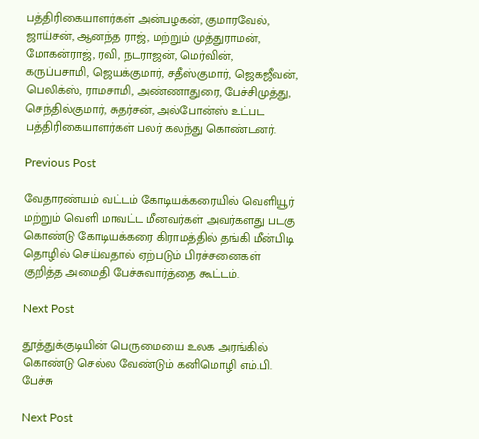பத்திரிகையாளர்கள் அன்பழகன், குமாரவேல், ஜாய்சன், ஆனந்த ராஜ், மற்றும் முத்துராமன், மோகன்ராஜ், ரவி, நடராஜன், மெர்வின், கருப்பசாமி, ஜெயக்குமார், சதீஸ்குமார், ஜெகஜீவன், பெலிக்ஸ், ராமசாமி, அண்ணாதுரை, பேச்சிமுத்து, செந்தில்குமார், சுதர்சன், அல்போன்ஸ் உட்பட பத்திரிகையாளர்கள் பலர் கலந்து கொண்டனர்.

Previous Post

வேதாரண்யம் வட்டம் கோடியக்கரையில் வெளியூர் மற்றும் வெளி மாவட்ட மீனவர்கள் அவர்களது படகு கொண்டு கோடியக்கரை கிராமத்தில் தங்கி மீன்பிடி தொழில் செய்வதால் ஏற்படும் பிரச்சனைகள் குறித்த அமைதி பேச்சுவார்த்தை கூட்டம்.

Next Post

தூத்துக்குடியின் பெருமையை உலக அரங்கில் கொண்டு செல்ல வேண்டும் கனிமொழி எம்.பி. பேச்சு

Next Post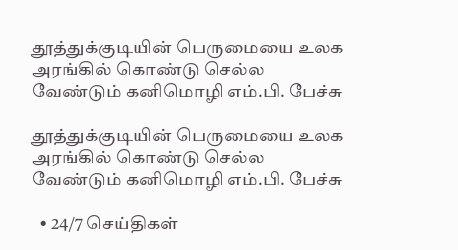தூத்துக்குடியின் பெருமையை உலக அரங்கில் கொண்டு செல்ல வேண்டும் கனிமொழி எம்.பி. பேச்சு

தூத்துக்குடியின் பெருமையை உலக அரங்கில் கொண்டு செல்ல வேண்டும் கனிமொழி எம்.பி. பேச்சு

  • 24/7 செய்திகள்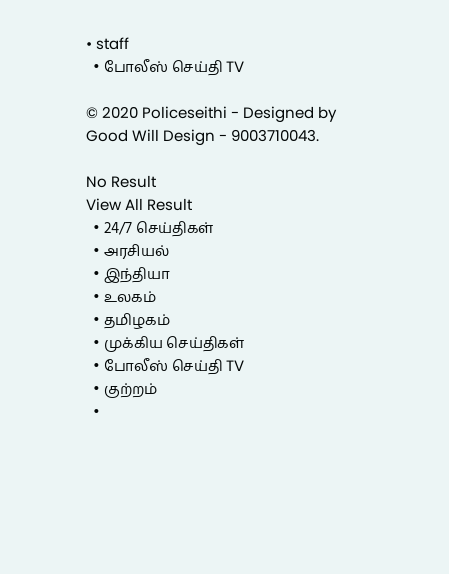• staff
  • போலீஸ் செய்தி TV

© 2020 Policeseithi - Designed by Good Will Design - 9003710043.

No Result
View All Result
  • 24/7 செய்திகள்
  • அரசியல்
  • இந்தியா
  • உலகம்
  • தமிழகம்
  • முக்கிய செய்திகள்
  • போலீஸ் செய்தி TV
  • குற்றம்
  •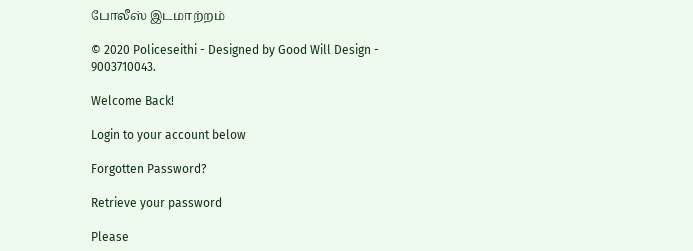போலீஸ் இடமாற்றம்

© 2020 Policeseithi - Designed by Good Will Design - 9003710043.

Welcome Back!

Login to your account below

Forgotten Password?

Retrieve your password

Please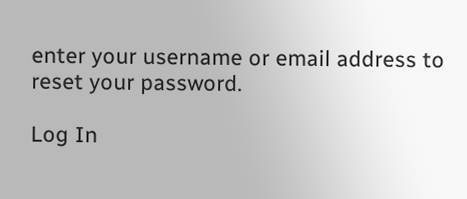enter your username or email address to reset your password.

Log In